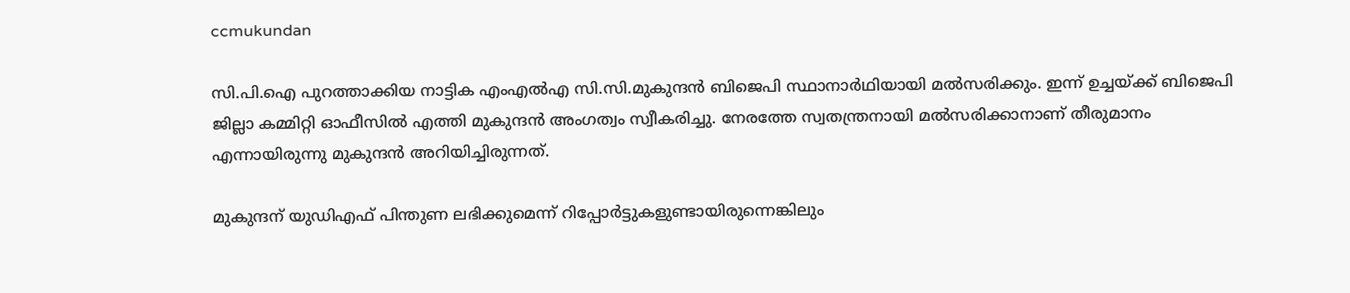ccmukundan

സി.പി.ഐ പുറത്താക്കിയ നാട്ടിക എംഎല്‍എ സി.സി.മുകുന്ദന്‍ ബിജെപി സ്ഥാനാര്‍ഥിയായി മല്‍സരിക്കും. ഇന്ന് ഉച്ചയ്ക്ക് ബിജെപി ജില്ലാ കമ്മിറ്റി ഓഫീസില്‍ എത്തി മുകുന്ദന്‍ അംഗത്വം സ്വീകരിച്ചു. നേരത്തേ സ്വതന്ത്രനായി മല്‍സരിക്കാനാണ് തീരുമാനം എന്നായിരുന്നു മുകുന്ദന്‍ അറിയിച്ചിരുന്നത്.

മുകുന്ദന് യുഡിഎഫ് പിന്തുണ ലഭിക്കുമെന്ന് റിപ്പോര്‍ട്ടുകളുണ്ടായിരുന്നെങ്കിലും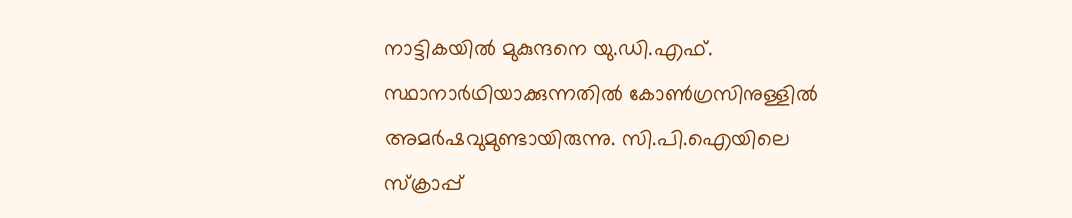നാട്ടികയില്‍ മുകുന്ദനെ യു.ഡി.എഫ്. സ്ഥാനാര്‍ഥിയാക്കുന്നതില്‍ കോണ്‍ഗ്രസിനുള്ളില്‍ അമര്‍ഷവുമുണ്ടായിരുന്നു. സി.പി.ഐയിലെ സ്ക്രാപ്പ്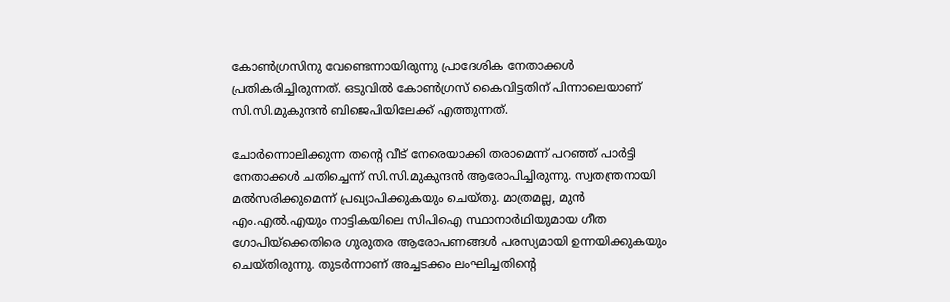കോണ്‍ഗ്രസിനു വേണ്ടെന്നായിരുന്നു പ്രാദേശിക നേതാക്കള്‍ പ്രതികരിച്ചിരുന്നത്. ഒടുവില്‍ കോണ്‍ഗ്രസ് കൈവിട്ടതിന് പിന്നാലെയാണ് സി.സി.മുകുന്ദന്‍ ബിജെപിയിലേക്ക് എത്തുന്നത്.

ചോര്‍ന്നൊലിക്കുന്ന തന്‍റെ വീട് നേരെയാക്കി തരാമെന്ന് പറഞ്ഞ് പാര്‍ട്ടി നേതാക്കള്‍ ചതിച്ചെന്ന് സി.സി.മുകുന്ദന്‍ ആരോപിച്ചിരുന്നു. സ്വതന്ത്രനായി മല്‍സരിക്കുമെന്ന് പ്രഖ്യാപിക്കുകയും ചെയ്തു. മാത്രമല്ല, മുന്‍ എം.എല്‍.എയും നാട്ടികയിലെ സിപിഐ സ്ഥാനാര്‍ഥിയുമായ ഗീത ഗോപിയ്ക്കെതിരെ ഗുരുതര ആരോപണങ്ങള്‍ പരസ്യമായി ഉന്നയിക്കുകയും ചെയ്തിരുന്നു. തുടര്‍ന്നാണ് അച്ചടക്കം ലംഘിച്ചതിന്‍റെ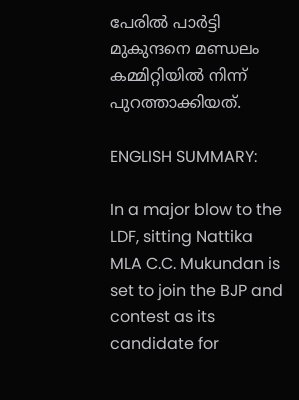പേരില്‍ പാര്‍ട്ടി മുകുന്ദനെ മണ്ഡലം കമ്മിറ്റിയില്‍ നിന്ന് പുറത്താക്കിയത്.

ENGLISH SUMMARY:

In a major blow to the LDF, sitting Nattika MLA C.C. Mukundan is set to join the BJP and contest as its candidate for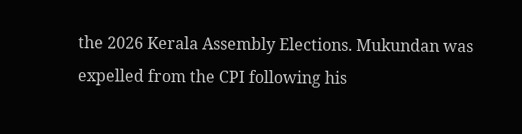the 2026 Kerala Assembly Elections. Mukundan was expelled from the CPI following his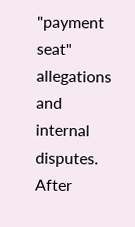"payment seat" allegations and internal disputes. After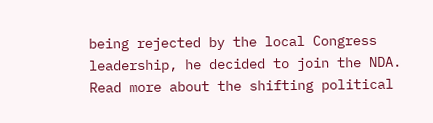being rejected by the local Congress leadership, he decided to join the NDA. Read more about the shifting political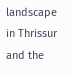landscape in Thrissur and the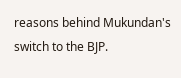reasons behind Mukundan's switch to the BJP.